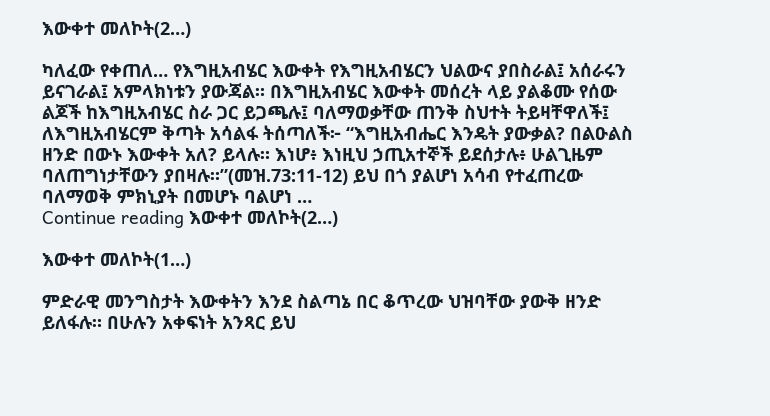እውቀተ መለኮት(2…)

ካለፈው የቀጠለ… የእግዚአብሄር እውቀት የእግዚአብሄርን ህልውና ያበስራል፤ አሰራሩን ይናገራል፤ አምላክነቱን ያውጃል። በእግዚአብሄር እውቀት መሰረት ላይ ያልቆሙ የሰው ልጆች ከእግዚአብሄር ስራ ጋር ይጋጫሉ፤ ባለማወቃቸው ጠንቅ ስህተት ትይዛቸዋለች፤ ለእግዚአብሄርም ቅጣት አሳልፋ ትሰጣለች፦ “እግዚአብሔር እንዴት ያውቃል? በልዑልስ ዘንድ በውኑ እውቀት አለ? ይላሉ። እነሆ፥ እነዚህ ኃጢአተኞች ይደሰታሉ፥ ሁልጊዜም ባለጠግነታቸውን ያበዛሉ።”(መዝ.73:11-12) ይህ በጎ ያልሆነ አሳብ የተፈጠረው ባለማወቅ ምክኒያት በመሆኑ ባልሆነ …
Continue reading እውቀተ መለኮት(2…)

እውቀተ መለኮት(1…)

ምድራዊ መንግስታት እውቀትን እንደ ስልጣኔ በር ቆጥረው ህዝባቸው ያውቅ ዘንድ ይለፋሉ። በሁሉን አቀፍነት አንጻር ይህ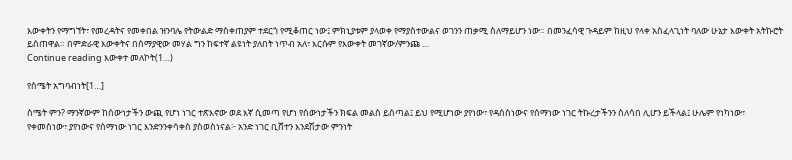እውቀትን የማግኘት፣ የመረዳትና የመቀበል ዝንባሌ የትውልድ ማስቀጠያም ተደርጎ የሚቆጠር ነው፤ ምክኒያቱም ያላወቀ የማያስተውልና ወገንን ጠቃሚ ስለማይሆን ነው። በመንፈሳዊ ጉዳይም ከዚህ የላቀ አስፈላጊነት ባለው ሁኔታ እውቀት አትኩሮት ይሰጠዋል። በምድራዊ እውቀትና በሰማያዊው መሃል ግን ከፍተኛ ልዩነት ያለበት ነጥብ አለ፣ እርሱም የእውቀት መገኛው/ምንጩ …
Continue reading እውቀተ መለኮት(1…)

የስሜት አግባብነት[1…]

ስሜት ምን? ማንኛውም ከሰውነታችን ውጪ የሆነ ነገር ተጽእኖው ወደ እኛ ሲመጣ የሆነ የሰውነታችን ክፍል መልስ ይሰጣል፤ ይህ የሚሆነው ያየነው፣ የዳሰስነውና የሰማነው ነገር ትኩረታችንን ስለሳበ ሊሆን ይችላል፤ ሁሌም የነካነው፣ የቀመስነው፣ ያየነውና የሰማነው ነገር እንድንንቀሳቀስ ያስወስነናል፦ አንድ ነገር ቢሸተን እንደሽታው ምንነት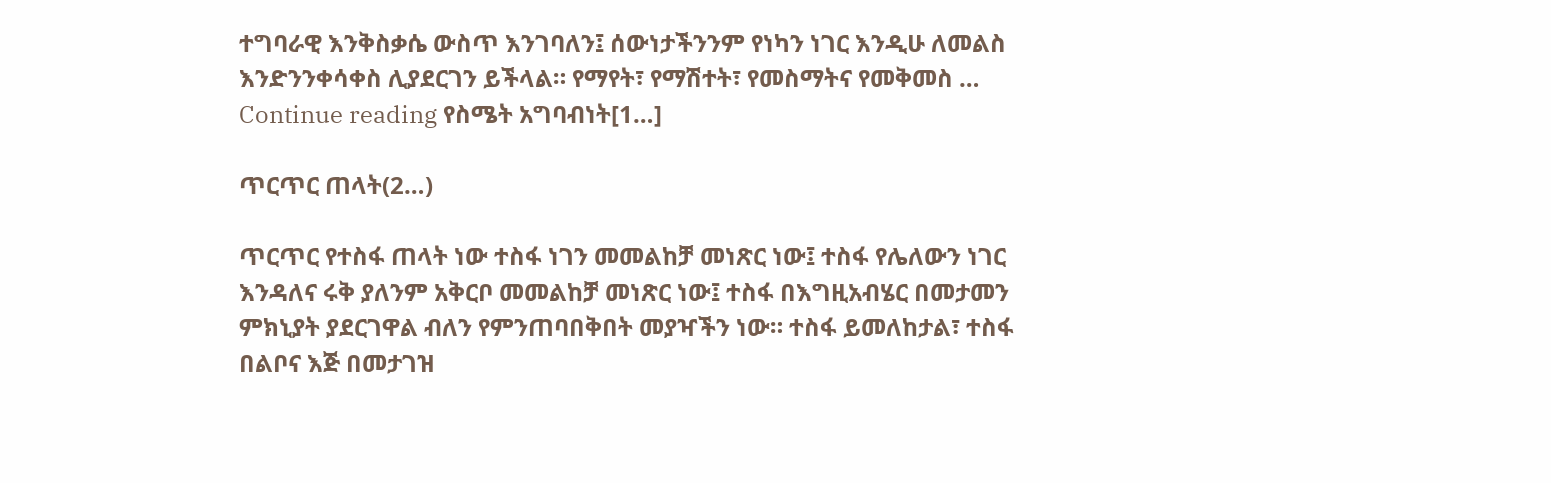ተግባራዊ እንቅስቃሴ ውስጥ እንገባለን፤ ሰውነታችንንም የነካን ነገር እንዲሁ ለመልስ እንድንንቀሳቀስ ሊያደርገን ይችላል። የማየት፣ የማሽተት፣ የመስማትና የመቅመስ …
Continue reading የስሜት አግባብነት[1…]

ጥርጥር ጠላት(2…)

ጥርጥር የተስፋ ጠላት ነው ተስፋ ነገን መመልከቻ መነጽር ነው፤ ተስፋ የሌለውን ነገር እንዳለና ሩቅ ያለንም አቅርቦ መመልከቻ መነጽር ነው፤ ተስፋ በእግዚአብሄር በመታመን ምክኒያት ያደርገዋል ብለን የምንጠባበቅበት መያዣችን ነው። ተስፋ ይመለከታል፣ ተስፋ በልቦና እጅ በመታገዝ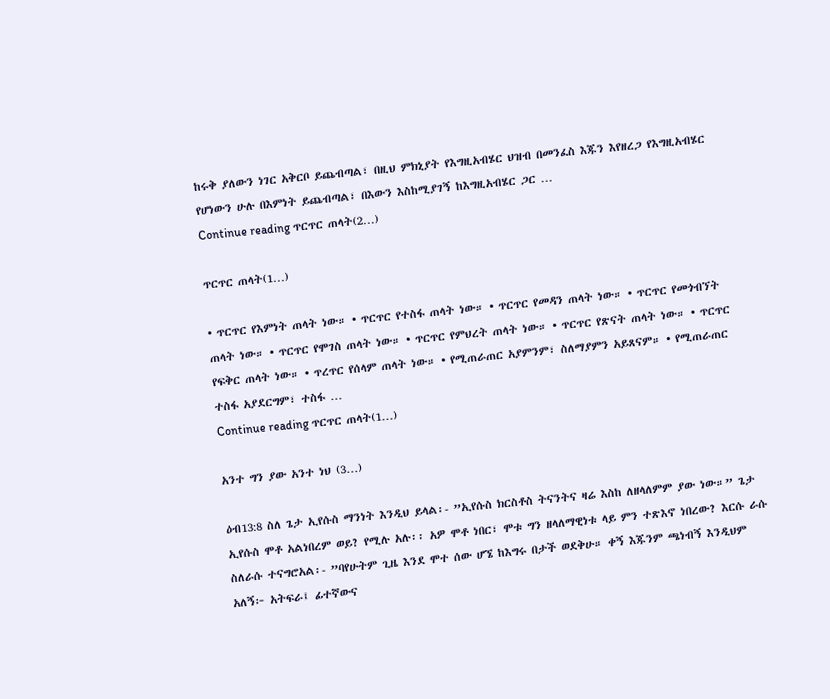ከሩቅ ያለውን ነገር አቅርቦ ይጨብጣል፣ በዚህ ምክኒያት የእግዚአብሄር ህዝብ በመንፈስ እጁን እየዘረጋ የእግዚአብሄር የሆነውን ሁሉ በእምነት ይጨብጣል፣ በእውን እስከሚያገኝ ከእግዚአብሄር ጋር …
Continue reading ጥርጥር ጠላት(2…)

ጥርጥር ጠላት(1…)

• ጥርጥር የእምነት ጠላት ነው። • ጥርጥር የተስፋ ጠላት ነው። • ጥርጥር የመዳን ጠላት ነው። • ጥርጥር የመጎብኘት ጠላት ነው። • ጥርጥር የሞገስ ጠላት ነው። • ጥርጥር የምህረት ጠላት ነው። • ጥርጥር የጽናት ጠላት ነው። • ጥርጥር የፍቅር ጠላት ነው። • ጥረጥር የሰላም ጠላት ነው። • የሚጠራጠር አያምንም፣ ስለማያምን አይጸናም። • የሚጠራጠር ተስፋ አያደርግም፣ ተስፋ …
Continue reading ጥርጥር ጠላት(1…)

አንተ ግን ያው አንተ ነህ (3…)

ዕብ13:8 ስለ ጌታ ኢየሱስ ማንነት እንዲህ ይላል፡- ”ኢየሱስ ክርስቶስ ትናንትና ዛሬ እስከ ለዘላለምም ያው ነው።” ጌታ ኢየሱስ ሞቶ አልነበረም ወይ? የሚሉ አሉ፡፡ አዎ ሞቶ ነበር፣ ሞቱ ግን ዘላለማዊነቱ ላይ ምን ተጽእኖ ነበረው? እርሱ ራሱ ስለራሱ ተናግሮአል፡- ”ባየሁትም ጊዜ እንደ ሞተ ሰው ሆኜ ከእግሩ በታች ወደቅሁ። ቀኝ እጁንም ጫነብኝ እንዲህም አለኝ፦ አትፍራ፤ ፊተኛውና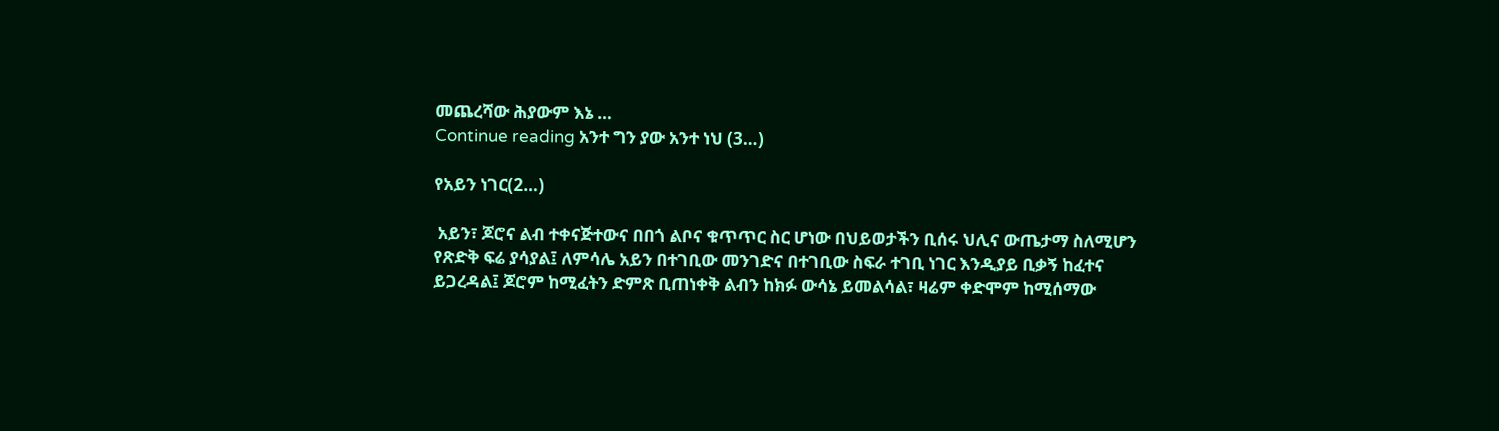መጨረሻው ሕያውም እኔ …
Continue reading አንተ ግን ያው አንተ ነህ (3…)

የአይን ነገር(2…)

 አይን፣ ጆሮና ልብ ተቀናጅተውና በበጎ ልቦና ቁጥጥር ስር ሆነው በህይወታችን ቢሰሩ ህሊና ውጤታማ ስለሚሆን የጽድቅ ፍሬ ያሳያል፤ ለምሳሌ አይን በተገቢው መንገድና በተገቢው ስፍራ ተገቢ ነገር እንዲያይ ቢቃኝ ከፈተና ይጋረዳል፤ ጆሮም ከሚፈትን ድምጽ ቢጠነቀቅ ልብን ከክፉ ውሳኔ ይመልሳል፣ ዛሬም ቀድሞም ከሚሰማው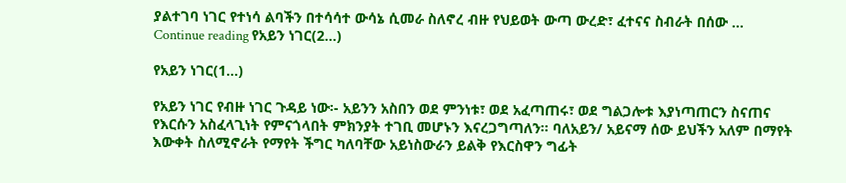ያልተገባ ነገር የተነሳ ልባችን በተሳሳተ ውሳኔ ሲመራ ስለኖረ ብዙ የህይወት ውጣ ውረድ፣ ፈተናና ስብራት በሰው …
Continue reading የአይን ነገር(2…)

የአይን ነገር(1…)

የአይን ነገር የብዙ ነገር ጉዳይ ነው፡- አይንን አስበን ወደ ምንነቱ፣ ወደ አፈጣጠሩ፣ ወደ ግልጋሎቱ እያነጣጠርን ስናጠና የእርሱን አስፈላጊነት የምናጎላበት ምክንያት ተገቢ መሆኑን እናረጋግጣለን፡፡ ባለአይን/ አይናማ ሰው ይህችን አለም በማየት እውቀት ስለሚኖራት የማየት ችግር ካለባቸው አይነስውራን ይልቅ የእርስዋን ግፊት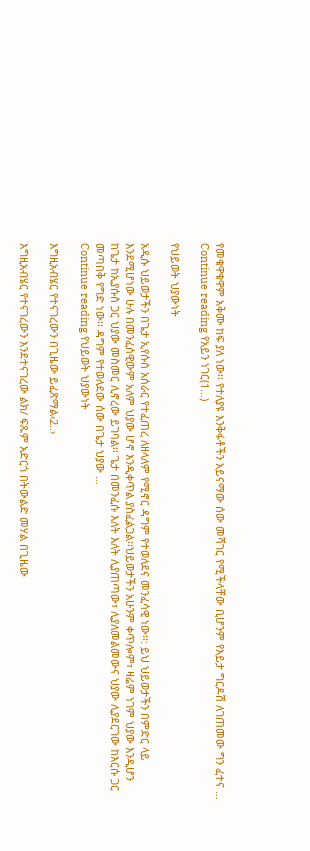የመቁዋቁዋም አቅሙ ከፍ ያለ ነው፡፡ የተለያዩ እንቅፋቶችን አይናማው ሰው መሻገር የሚችላቸው ቢሆንም የእይታ ግርዶሽ ለገጠመው ግን ፈተና …
Continue reading የአይን ነገር(1…)

የህይወት ህያውነት

አዲሱ ህይወታችን በጌታ ኢየሱስ አሰራር የተፈጠረ ለዘላለም የሚኖር ዳግም የተወለደና መንፈሳዊ ነው፡፡: ይህ ህይወታችን በምድር ላይ እንደሚሆነው ሁሉ በመንፈሰዊውም አለም ህያው ሆኖ እንዲቀጥል ያስፈልጋል፡፡ህይወታችን አሁንም ቀጥሎም፣ ዛሬም ነገም ህያው እንዲሆን ከጌታ ከኢያሱስ ጋር ህያው መስመር ሊኖረው ይገባል፡፡ ጌታ በመንፈሱ እለት እለት ሊያጠጣው፣ ሊያለመልመውና ህያው ሊያደርገው ከእርሱ ጋር መጣበቅ የግድ ነው፡፡ ዳግም የተወለደው ሰው በጌታ ህያው …
Continue reading የህይወት ህያውነት

እግዚአብሄር የተናገረውን በጊዜው ይፈጽማል‹2..›

እግዚአብሄር የተናገረውን እንደተናገረው ልክ/ ፍጹም አድርጎ በትውልድ መሃል በጊዜው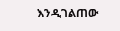እንዲገልጠው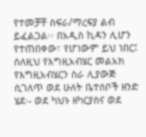የተመቻቸ ስፍራ/ማረፍያ ልብ ይፈልጋል፡፡ በአዲስ ኪዳን ሊሆን የተጠበቀው፣ የሆነውም ይህ ነበር፤ ስለዚህ የእግዚአብሄር መልአክ የእግዚአብሄርን ስራ ሊያውጅ ሲገለጥ ወደ ሁለት ቤተሰቦች ዘንድ ሄደ፡- ወደ ካህኑ ዘካርያስና ወደ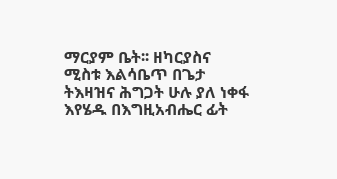ማርያም ቤት፡፡ ዘካርያስና ሚስቱ እልሳቤጥ በጌታ ትእዛዝና ሕግጋት ሁሉ ያለ ነቀፋ እየሄዱ በእግዚአብሔር ፊት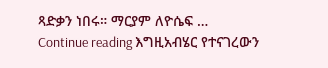ጻድቃን ነበሩ። ማርያም ለዮሴፍ …
Continue reading እግዚአብሄር የተናገረውን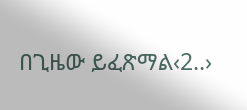በጊዜው ይፈጽማል‹2..›